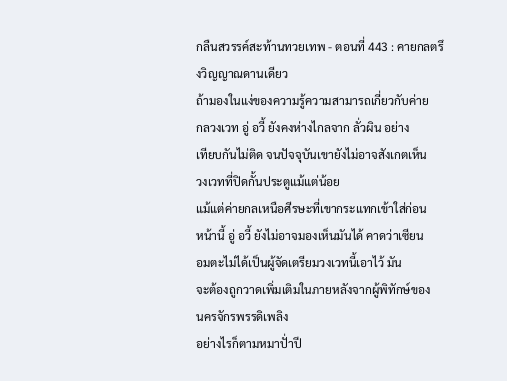กลืนสวรรค์สะท้านทวยเทพ - ตอนที่ 443 : คายกลตรึงวิญญาณดานเดียว
ถ้ามองในแง่ของความรู้ความสามารถเกี่ยวกับค่าย
กลวงเวท อู่ อวี้ ยังคงห่างไกลจาก ลั่วผิน อย่าง
เทียบกันไม่ติด จนปัจจุบันเขายังไม่อาจสังเกตเห็น
วงเวทที่ปิดกั้นประตูแม้แต่น้อย
แม้แต่ค่ายกลเหนือศีรษะที่เขากระแทกเข้าใส่ก่อน
หน้านี้ อู่ อวี้ ยังไม่อาจมองเห็นมันได้ คาดว่าเซียน
อมตะไม่ได้เป็นผู้จัดเตรียมวงเวทนี้เอาไว้ มัน
จะต้องถูกวาดเพิ่มเติมในภายหลังจากผู้พิทักษ์ของ
นครจักรพรรดิเพลิง
อย่างไรก็ตามหมาปั่าปี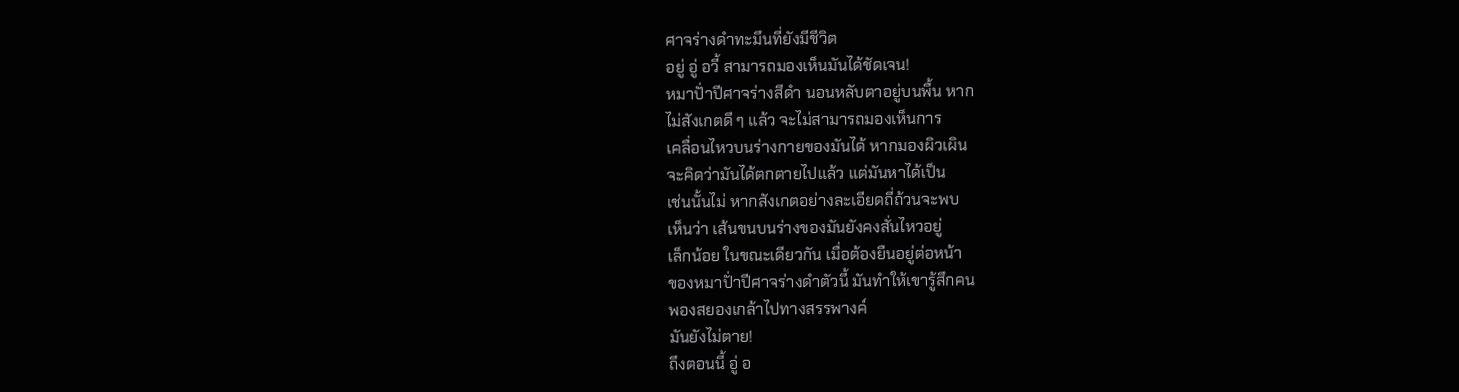ศาจร่างดำทะมึนที่ยังมีชีวิต
อยู่ อู่ อวี้ สามารถมองเห็นมันได้ชัดเจน!
หมาปั่าปีศาจร่างสีดำ นอนหลับตาอยู่บนพื้น หาก
ไม่สังเกตดี ๆ แล้ว จะไม่สามารถมองเห็นการ
เคลื่อนไหวบนร่างกายของมันได้ หากมองผิวเผิน
จะคิดว่ามันได้ตกตายไปแล้ว แต่มันหาได้เป็น
เช่นนั้นไม่ หากสังเกตอย่างละเอียดถี่ถ้วนจะพบ
เห็นว่า เส้นขนบนร่างของมันยังคงสั่นไหวอยู่
เล็กน้อย ในขณะเดียวกัน เมื่อต้องยืนอยู่ต่อหน้า
ของหมาปั่าปีศาจร่างดำตัวนี้ มันทำให้เขารู้สึกคน
พองสยองเกล้าไปทางสรรพางค์
มันยังไม่ตาย!
ถึงตอนนี้ อู่ อ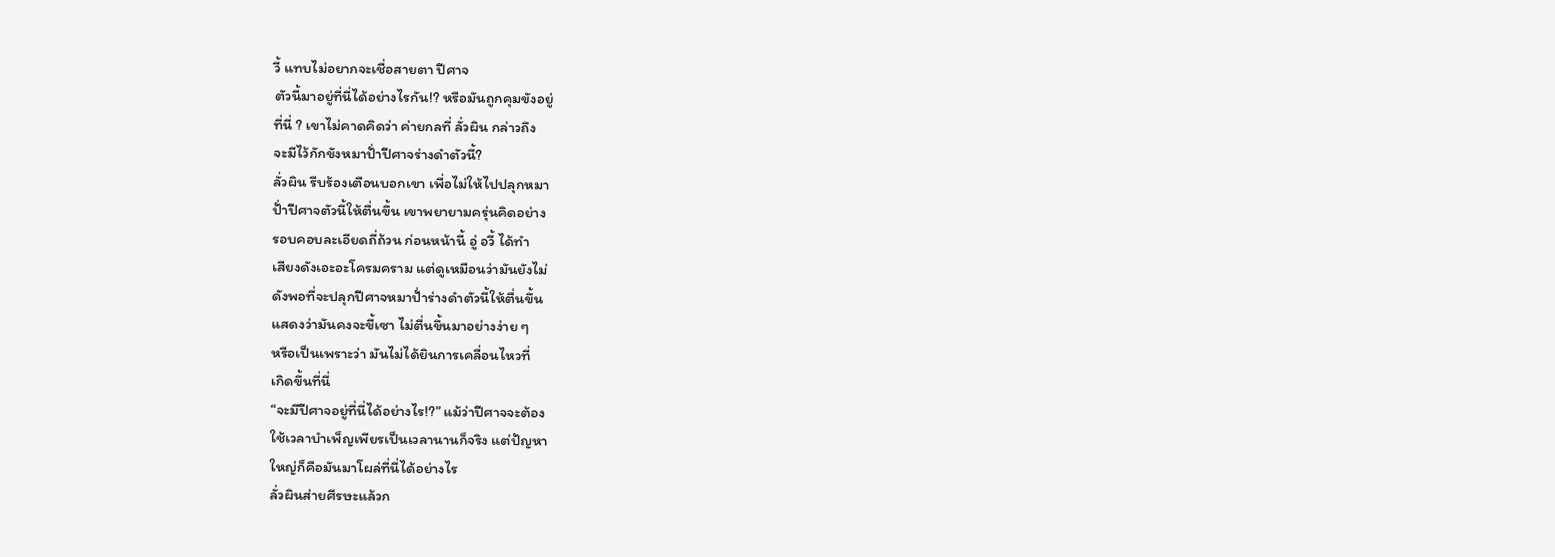วี้ แทบไม่อยากจะเชื่อสายตา ปีศาจ
ตัวนี้มาอยู่ที่นี่ได้อย่างไรกัน!? หรือมันถูกคุมขังอยู่
ที่นี่ ? เขาไม่คาดคิดว่า ค่ายกลที่ ลั่วผิน กล่าวถึง
จะมีไว้กักขังหมาปั่าปีศาจร่างดำตัวนี้?
ลั่วผิน รีบร้องเตือนบอกเขา เพื่อไม่ให้ไปปลุกหมา
ปั่าปีศาจตัวนี้ให้ตื่นขึ้น เขาพยายามครุ่นคิดอย่าง
รอบคอบละเอียดถี่ถ้วน ก่อนหน้านี้ อู่ อวี้ ได้ทำ
เสียงดังเอะอะโครมคราม แต่ดูเหมือนว่ามันยังไม่
ดังพอที่จะปลุกปีศาจหมาปั่าร่างดำตัวนี้ให้ตื่นขึ้น
แสดงว่ามันคงจะขี้เซา ไม่ตื่นขึ้นมาอย่างง่าย ๆ
หรือเป็นเพราะว่า มันไม่ได้ยินการเคลื่อนไหวที่
เกิดขึ้นที่นี่
“จะมีปีศาจอยู่ที่นี่ได้อย่างไร!?” แม้ว่าปีศาจจะต้อง
ใช้เวลาบำเพ็ญเพียรเป็นเวลานานก็จริง แต่ปัญหา
ใหญ่ก็คือมันมาโผล่ที่นี่ได้อย่างไร
ลั่วผินส่ายศีรษะแล้วก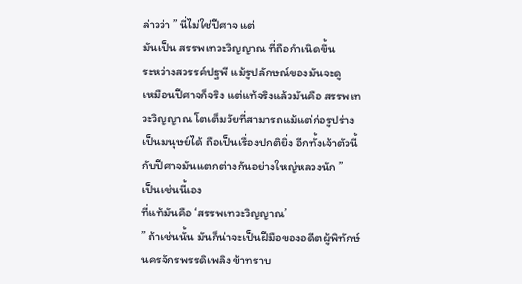ล่าวว่า ” นี่ไม่ใช่ปีศาจ แต่
มันเป็น สรรพเทวะวิญญาณ ที่ถือกำเนิดขึ้น
ระหว่างสวรรค์ปฐพี แม้รูปลักษณ์ของมันจะดู
เหมือนปีศาจก็จริง แต่แท้จริงแล้วมันคือ สรรพเท
วะวิญญาณ โตเต็มวัยที่สามารถแม้แต่ก่อรูปร่าง
เป็นมนุษย์ได้ ถือเป็นเรื่องปกติยิ่ง อีกทั้งเจ้าตัวนี้
กับปีศาจมันแตกต่างกันอย่างใหญ่หลวงนัก ”
เป็นเช่นนี้เอง
ที่แท้มันคือ ‘สรรพเทวะวิญญาณ’
” ถ้าเช่นนั้น มันก็น่าจะเป็นฝีมือของอดีตผู้พิทักษ์
นครจักรพรรดิเพลิง ข้าทราบ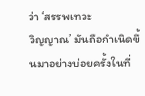ว่า ‘สรรพเทวะ
วิญญาณ’ มันถือกำเนิดขึ้นมาอย่างบ่อยครั้งในที่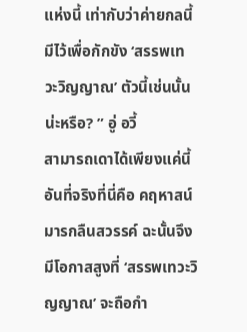แห่งนี้ เท่ากับว่าค่ายกลนี้มีไว้เพื่อกักขัง ‘สรรพเท
วะวิญญาณ’ ตัวนี้เช่นนั้นน่ะหรือ? ” อู่ อวี้
สามารถเดาได้เพียงแค่นี้
อันที่จริงที่นี่คือ คฤหาสน์มารกลืนสวรรค์ ฉะนั้นจึง
มีโอกาสสูงที่ ‘สรรพเทวะวิญญาณ’ จะถือกำ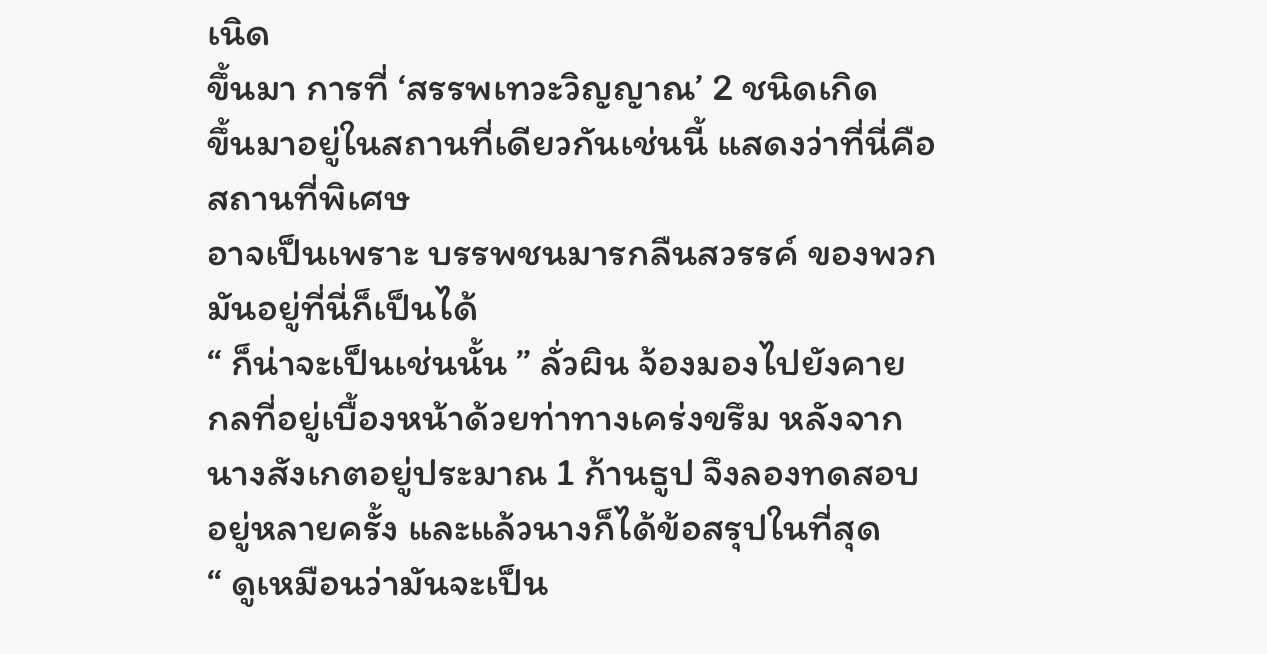เนิด
ขึ้นมา การที่ ‘สรรพเทวะวิญญาณ’ 2 ชนิดเกิด
ขึ้นมาอยู่ในสถานที่เดียวกันเช่นนี้ แสดงว่าที่นี่คือ
สถานที่พิเศษ
อาจเป็นเพราะ บรรพชนมารกลืนสวรรค์ ของพวก
มันอยู่ที่นี่ก็เป็นได้
“ ก็น่าจะเป็นเช่นนั้น ” ลั่วผิน จ้องมองไปยังคาย
กลที่อยู่เบื้องหน้าด้วยท่าทางเคร่งขรึม หลังจาก
นางสังเกตอยู่ประมาณ 1 ก้านธูป จึงลองทดสอบ
อยู่หลายครั้ง และแล้วนางก็ได้ข้อสรุปในที่สุด
“ ดูเหมือนว่ามันจะเป็น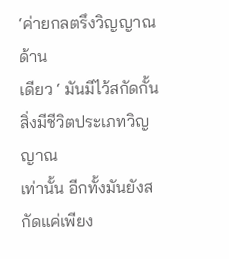‘ค่ายกลตรึงวิญญาณด้าน
เดียว ‘ มันมีไว้สกัดกั้นสิ่งมีชีวิตประเภทวิญญาณ
เท่านั้น อีกทั้งมันยังสกัดแค่เพียง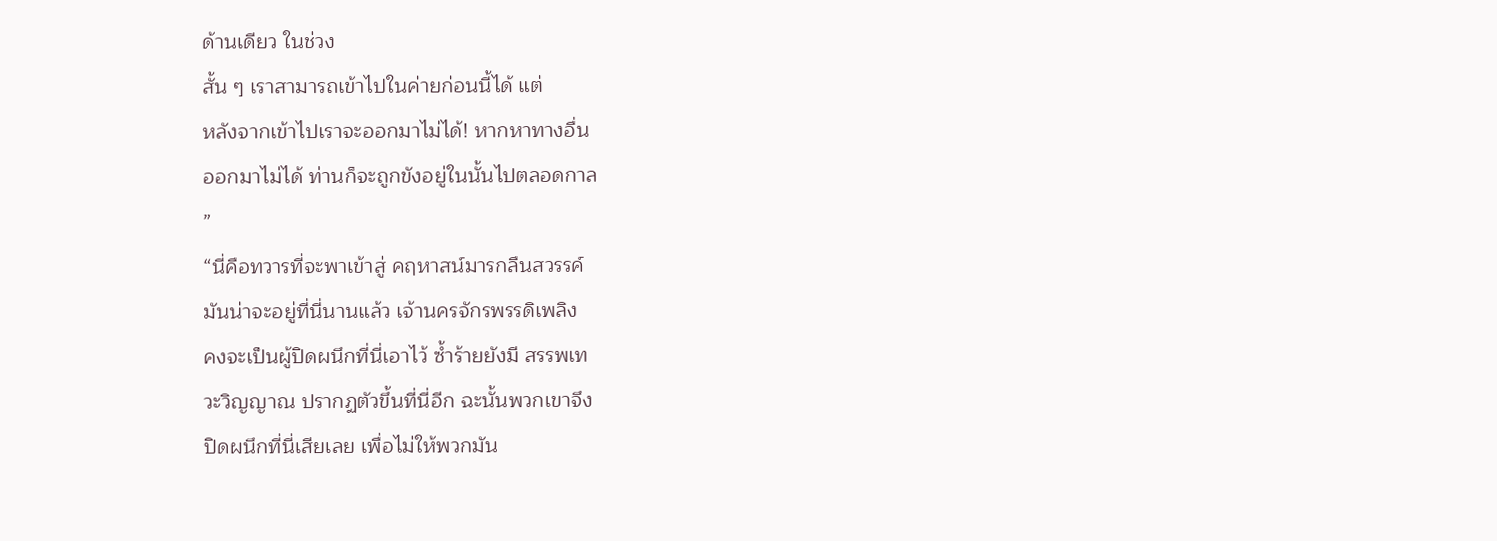ด้านเดียว ในช่วง
สั้น ๆ เราสามารถเข้าไปในค่ายก่อนนี้ได้ แต่
หลังจากเข้าไปเราจะออกมาไม่ได้! หากหาทางอื่น
ออกมาไม่ได้ ท่านก็จะถูกขังอยู่ในนั้นไปตลอดกาล
”
“นี่คือทวารที่จะพาเข้าสู่ คฤหาสน์มารกลืนสวรรค์
มันน่าจะอยู่ที่นี่นานแล้ว เจ้านครจักรพรรดิเพลิง
คงจะเป็นผู้ปิดผนึกที่นี่เอาไว้ ซ้ำร้ายยังมี สรรพเท
วะวิญญาณ ปรากฏตัวขึ้นที่นี่อีก ฉะนั้นพวกเขาจึง
ปิดผนึกที่นี่เสียเลย เพื่อไม่ให้พวกมัน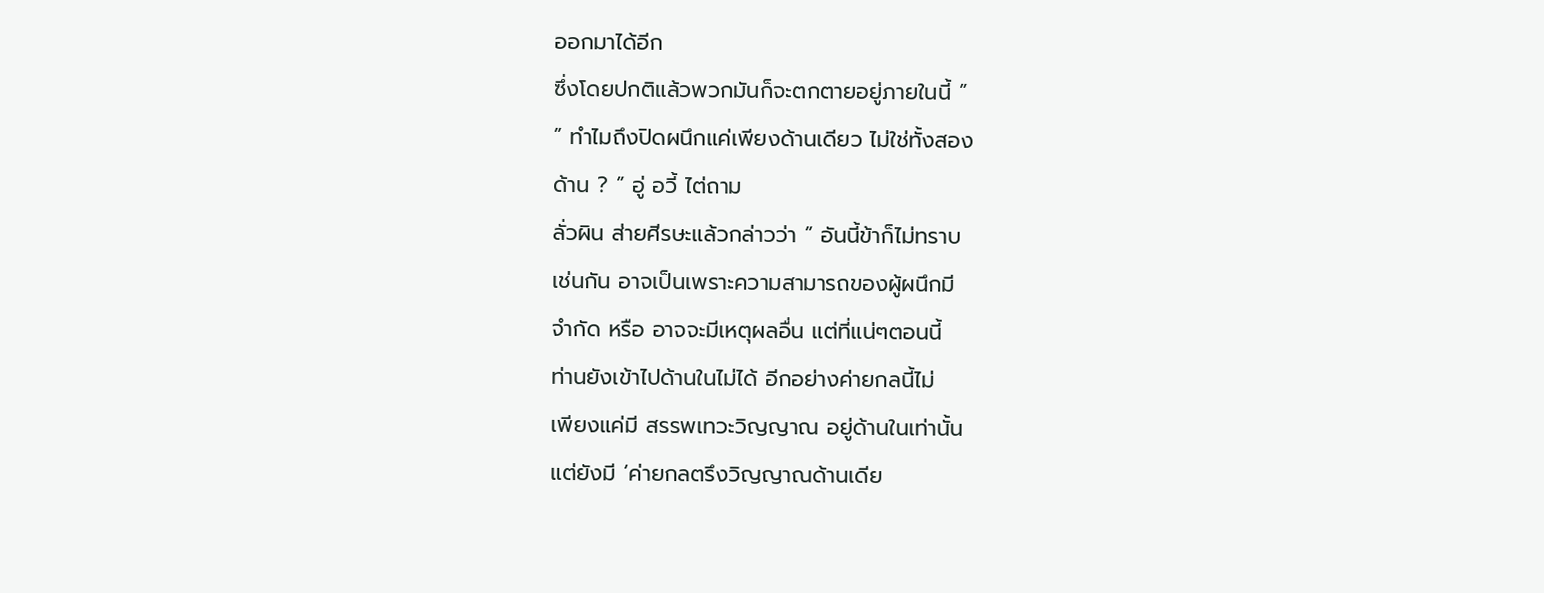ออกมาได้อีก
ซึ่งโดยปกติแล้วพวกมันก็จะตกตายอยู่ภายในนี้ ”
” ทำไมถึงปิดผนึกแค่เพียงด้านเดียว ไม่ใช่ทั้งสอง
ด้าน ? ” อู่ อวี้ ไต่ถาม
ลั่วผิน ส่ายศีรษะแล้วกล่าวว่า ” อันนี้ข้าก็ไม่ทราบ
เช่นกัน อาจเป็นเพราะความสามารถของผู้ผนึกมี
จำกัด หรือ อาจจะมีเหตุผลอื่น แต่ที่แน่ๆตอนนี้
ท่านยังเข้าไปด้านในไม่ได้ อีกอย่างค่ายกลนี้ไม่
เพียงแค่มี สรรพเทวะวิญญาณ อยู่ด้านในเท่านั้น
แต่ยังมี ‘ค่ายกลตรึงวิญญาณด้านเดีย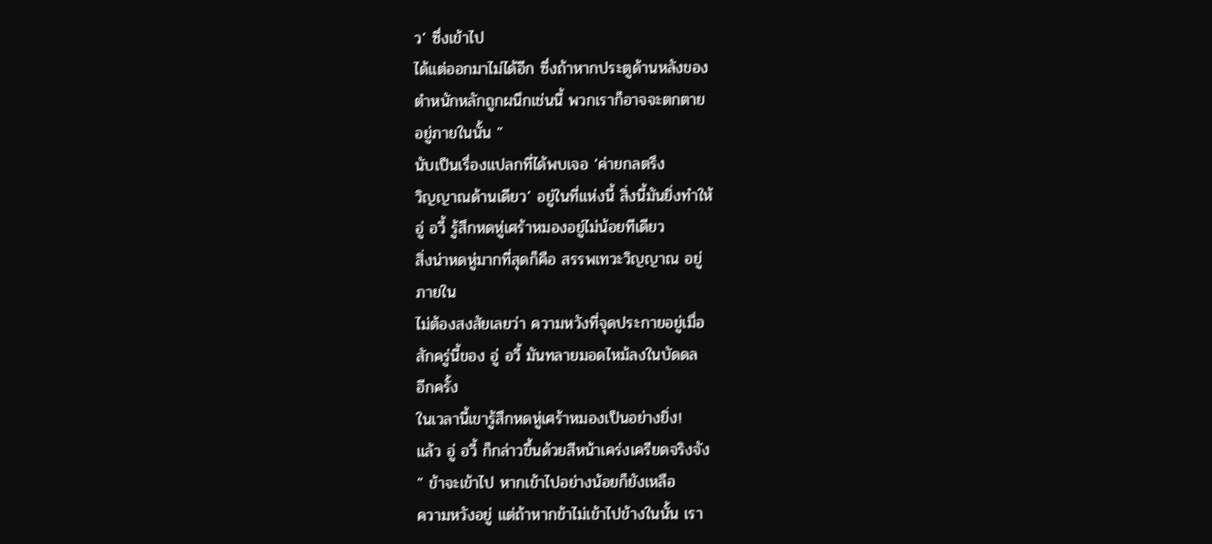ว’ ซึ่งเข้าไป
ได้แต่ออกมาไม่ได้อีก ซึ่งถ้าหากประตูด้านหลังของ
ตำหนักหลักถูกผนึกเช่นนี้ พวกเราก็อาจจะตกตาย
อยู่ภายในนั้น ”
นับเป็นเรื่องแปลกที่ได้พบเจอ ‘ค่ายกลตรึง
วิญญาณด้านเดียว’ อยู่ในที่แห่งนี้ สิ่งนี้มันยิ่งทำให้
อู่ อวี้ รู้สึกหดหู่เศร้าหมองอยู่ไม่น้อยทีเดียว
สิ่งน่าหดหู่มากที่สุดก็คือ สรรพเทวะวิญญาณ อยู่
ภายใน
ไม่ต้องสงสัยเลยว่า ความหวังที่จุดประกายอยู่เมื่อ
สักครู่นี้ของ อู่ อวี้ มันทลายมอดไหม้ลงในบัดดล
อีกครั้ง
ในเวลานี้เขารู้สึกหดหู่เศร้าหมองเป็นอย่างยิ่ง!
แล้ว อู่ อวี้ ก็กล่าวขึ้นด้วยสีหน้าเคร่งเครียดจริงจัง
” ข้าจะเข้าไป หากเข้าไปอย่างน้อยก็ยังเหลือ
ความหวังอยู่ แต่ถ้าหากข้าไม่เข้าไปข้างในนั้น เรา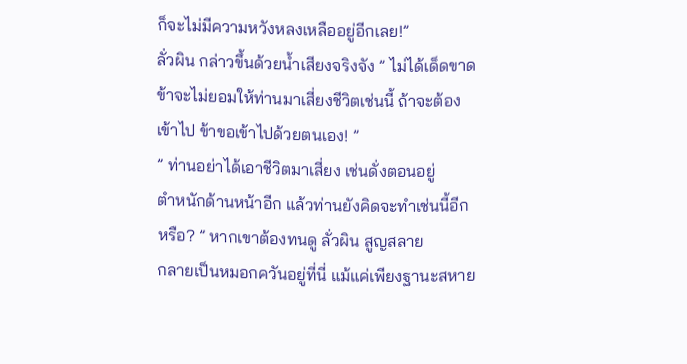ก็จะไม่มีความหวังหลงเหลืออยู่อีกเลย!”
ลั่วผิน กล่าวขึ้นด้วยน้ำเสียงจริงจัง ” ไม่ได้เด็ดขาด
ข้าจะไม่ยอมให้ท่านมาเสี่ยงชีวิตเช่นนี้ ถ้าจะต้อง
เข้าไป ข้าขอเข้าไปด้วยตนเอง! ”
” ท่านอย่าได้เอาชีวิตมาเสี่ยง เช่นดั่งตอนอยู่
ตำหนักด้านหน้าอีก แล้วท่านยังคิดจะทำเช่นนี้อีก
หรือ? ” หากเขาต้องทนดู ลั่วผิน สูญสลาย
กลายเป็นหมอกควันอยู่ที่นี่ แม้แค่เพียงฐานะสหาย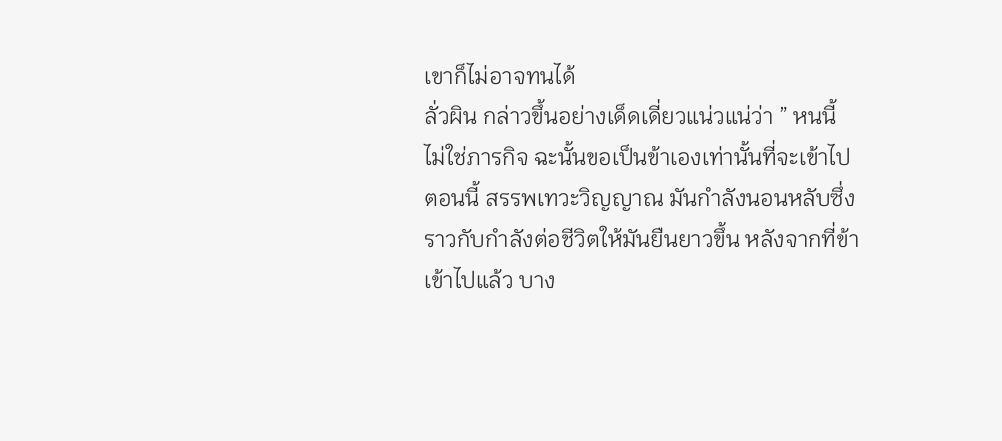เขาก็ไม่อาจทนได้
ลั่วผิน กล่าวขึ้นอย่างเด็ดเดี่ยวแน่วแน่ว่า ” หนนี้
ไม่ใช่ภารกิจ ฉะนั้นขอเป็นข้าเองเท่านั้นที่จะเข้าไป
ตอนนี้ สรรพเทวะวิญญาณ มันกำลังนอนหลับซึ่ง
ราวกับกำลังต่อชีวิตให้มันยืนยาวขึ้น หลังจากที่ข้า
เข้าไปแล้ว บาง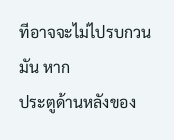ทีอาจจะไม่ไปรบกวนมัน หาก
ประตูด้านหลังของ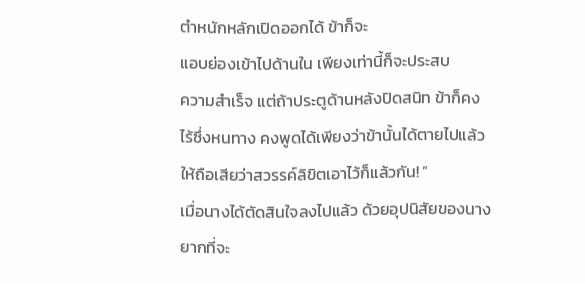ตำหนักหลักเปิดออกได้ ข้าก็จะ
แอบย่องเข้าไปด้านใน เพียงเท่านี้ก็จะประสบ
ความสำเร็จ แต่ถ้าประตูด้านหลังปิดสนิท ข้าก็คง
ไร้ซึ่งหนทาง คงพูดได้เพียงว่าข้านั้นได้ตายไปแล้ว
ให้ถือเสียว่าสวรรค์ลิขิตเอาไว้ก็แล้วกัน! ”
เมื่อนางได้ตัดสินใจลงไปแล้ว ด้วยอุปนิสัยของนาง
ยากที่จะ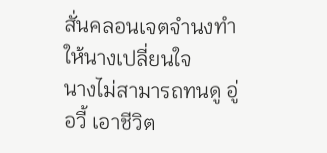สั่นคลอนเจตจำนงทำให้นางเปลี่ยนใจ
นางไม่สามารถทนดู อู่ อวี้ เอาชีวิต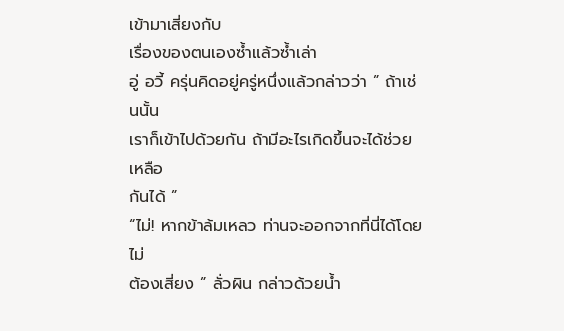เข้ามาเสี่ยงกับ
เรื่องของตนเองซ้ำแล้วซ้ำเล่า
อู่ อวี้ ครุ่นคิดอยู่ครู่หนึ่งแล้วกล่าวว่า ” ถ้าเช่นนั้น
เราก็เข้าไปด้วยกัน ถ้ามีอะไรเกิดขึ้นจะได้ช่วยเหลือ
กันได้ ”
“ไม่! หากข้าล้มเหลว ท่านจะออกจากที่นี่ได้โดยไม่
ต้องเสี่ยง ” ลั่วผิน กล่าวด้วยน้ำ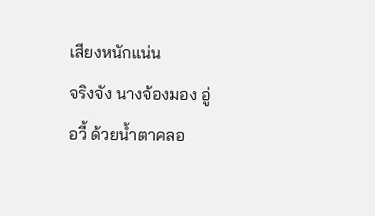เสียงหนักแน่น
จริงจัง นางจ้องมอง อู่ อวี้ ด้วยน้ำตาคลอ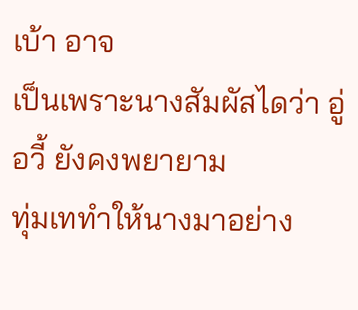เบ้า อาจ
เป็นเพราะนางสัมผัสไดว่า อู่ อวี้ ยังคงพยายาม
ทุ่มเททำให้นางมาอย่าง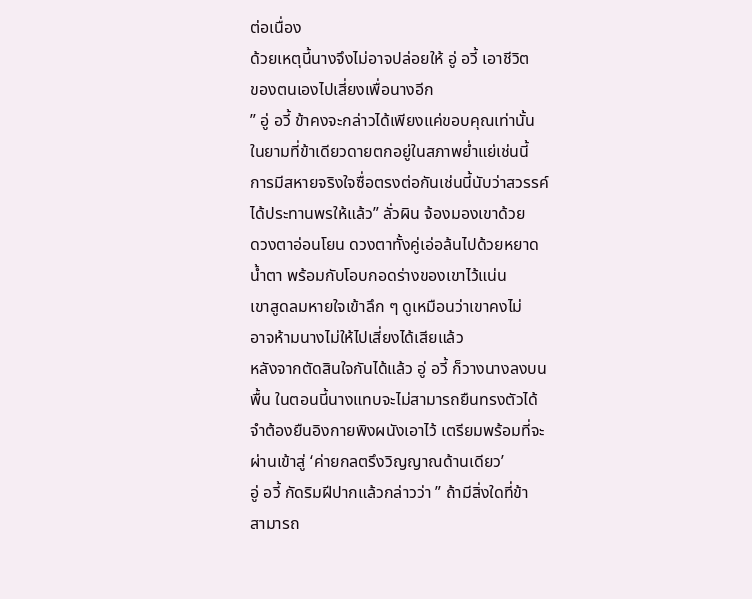ต่อเนื่อง
ด้วยเหตุนี้นางจึงไม่อาจปล่อยให้ อู่ อวี้ เอาชีวิต
ของตนเองไปเสี่ยงเพื่อนางอีก
” อู่ อวี้ ข้าคงจะกล่าวได้เพียงแค่ขอบคุณเท่านั้น
ในยามที่ข้าเดียวดายตกอยู่ในสภาพย่ำแย่เช่นนี้
การมีสหายจริงใจซื่อตรงต่อกันเช่นนี้นับว่าสวรรค์
ได้ประทานพรให้แล้ว” ลั่วผิน จ้องมองเขาด้วย
ดวงตาอ่อนโยน ดวงตาทั้งคู่เอ่อล้นไปด้วยหยาด
น้ำตา พร้อมกับโอบกอดร่างของเขาไว้แน่น
เขาสูดลมหายใจเข้าลึก ๆ ดูเหมือนว่าเขาคงไม่
อาจห้ามนางไม่ให้ไปเสี่ยงได้เสียแล้ว
หลังจากตัดสินใจกันได้แล้ว อู่ อวี้ ก็วางนางลงบน
พื้น ในตอนนี้นางแทบจะไม่สามารถยืนทรงตัวได้
จำต้องยืนอิงกายพิงผนังเอาไว้ เตรียมพร้อมที่จะ
ผ่านเข้าสู่ ‘ค่ายกลตรึงวิญญาณด้านเดียว’
อู่ อวี้ กัดริมฝีปากแล้วกล่าวว่า ” ถ้ามีสิ่งใดที่ข้า
สามารถ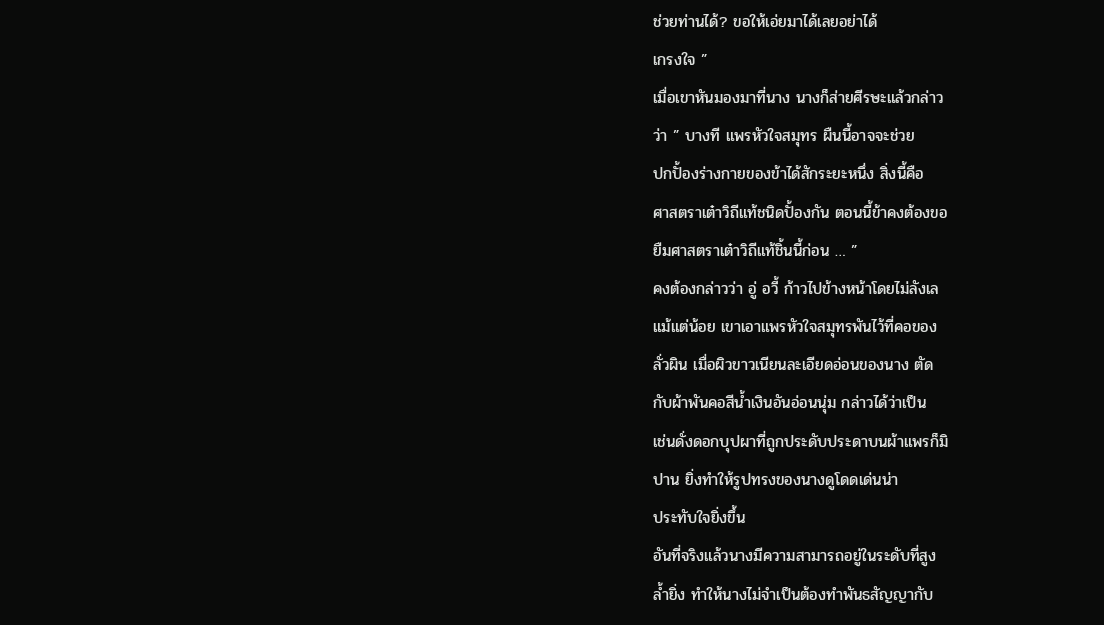ช่วยท่านได้? ขอให้เอ่ยมาได้เลยอย่าได้
เกรงใจ ”
เมื่อเขาหันมองมาที่นาง นางก็ส่ายศีรษะแล้วกล่าว
ว่า ” บางที แพรหัวใจสมุทร ผืนนี้อาจจะช่วย
ปกปั้องร่างกายของข้าได้สักระยะหนึ่ง สิ่งนี้คือ
ศาสตราเต๋าวิถีแท้ชนิดปั้องกัน ตอนนี้ข้าคงต้องขอ
ยืมศาสตราเต๋าวิถีแท้ชิ้นนี้ก่อน … ”
คงต้องกล่าวว่า อู่ อวี้ ก้าวไปข้างหน้าโดยไม่ลังเล
แม้แต่น้อย เขาเอาแพรหัวใจสมุทรพันไว้ที่คอของ
ลั่วผิน เมื่อผิวขาวเนียนละเอียดอ่อนของนาง ตัด
กับผ้าพันคอสีน้ำเงินอันอ่อนนุ่ม กล่าวได้ว่าเป็น
เช่นดั่งดอกบุปผาที่ถูกประดับประดาบนผ้าแพรก็มิ
ปาน ยิ่งทำให้รูปทรงของนางดูโดดเด่นน่า
ประทับใจยิ่งขึ้น
อันที่จริงแล้วนางมีความสามารถอยู่ในระดับที่สูง
ล้ำยิ่ง ทำให้นางไม่จำเป็นต้องทำพันธสัญญากับ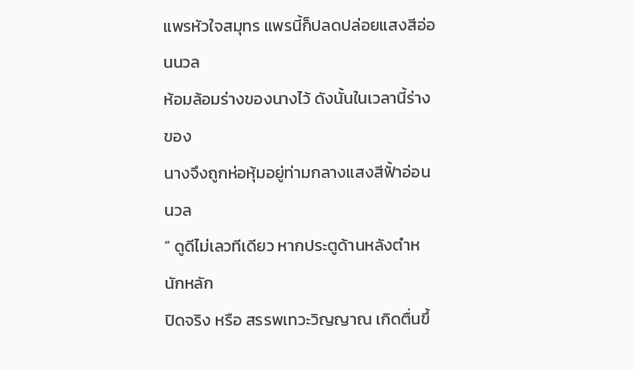แพรหัวใจสมุทร แพรนี้ก็ปลดปล่อยแสงสีอ่อนนวล
ห้อมล้อมร่างของนางไว้ ดังนั้นในเวลานี้ร่างของ
นางจึงถูกห่อหุ้มอยู่ท่ามกลางแสงสีฟั้าอ่อนนวล
” ดูดีไม่เลวทีเดียว หากประตูด้านหลังตำหนักหลัก
ปิดจริง หรือ สรรพเทวะวิญญาณ เกิดตื่นขึ้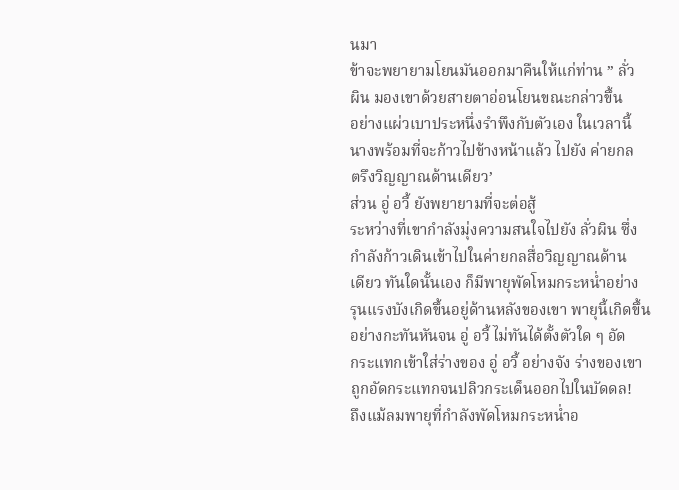นมา
ข้าจะพยายามโยนมันออกมาคืนให้แก่ท่าน ” ลั่ว
ผิน มองเขาด้วยสายตาอ่อนโยนขณะกล่าวขึ้น
อย่างแผ่วเบาประหนึ่งรำพึงกับตัวเอง ในเวลานี้
นางพร้อมที่จะก้าวไปข้างหน้าแล้ว ไปยัง ค่ายกล
ตรึงวิญญาณด้านเดียว’
ส่วน อู่ อวี้ ยังพยายามที่จะต่อสู้
ระหว่างที่เขากำลังมุ่งความสนใจไปยัง ลั่วผิน ซึ่ง
กำลังก้าวเดินเข้าไปในค่ายกลสื่อวิญญาณด้าน
เดียว ทันใดนั้นเอง ก็มีพายุพัดโหมกระหน่ำอย่าง
รุนแรงบังเกิดขึ้นอยู่ด้านหลังของเขา พายุนี้เกิดขึ้น
อย่างกะทันหันจน อู่ อวี้ ไม่ทันได้ตั้งตัวใด ๆ อัด
กระแทกเข้าใส่ร่างของ อู่ อวี้ อย่างจัง ร่างของเขา
ถูกอัดกระแทกจนปลิวกระเด็นออกไปในบัดดล!
ถึงแม้ลมพายุที่กำลังพัดโหมกระหน่ำอ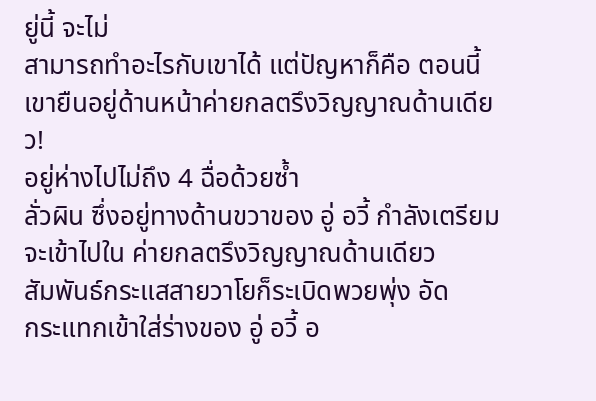ยู่นี้ จะไม่
สามารถทำอะไรกับเขาได้ แต่ปัญหาก็คือ ตอนนี้
เขายืนอยู่ด้านหน้าค่ายกลตรึงวิญญาณด้านเดียว!
อยู่ห่างไปไม่ถึง 4 ฉื่อด้วยซ้ำ
ลั่วผิน ซึ่งอยู่ทางด้านขวาของ อู่ อวี้ กำลังเตรียม
จะเข้าไปใน ค่ายกลตรึงวิญญาณด้านเดียว
สัมพันธ์กระแสสายวาโยก็ระเบิดพวยพุ่ง อัด
กระแทกเข้าใส่ร่างของ อู่ อวี้ อ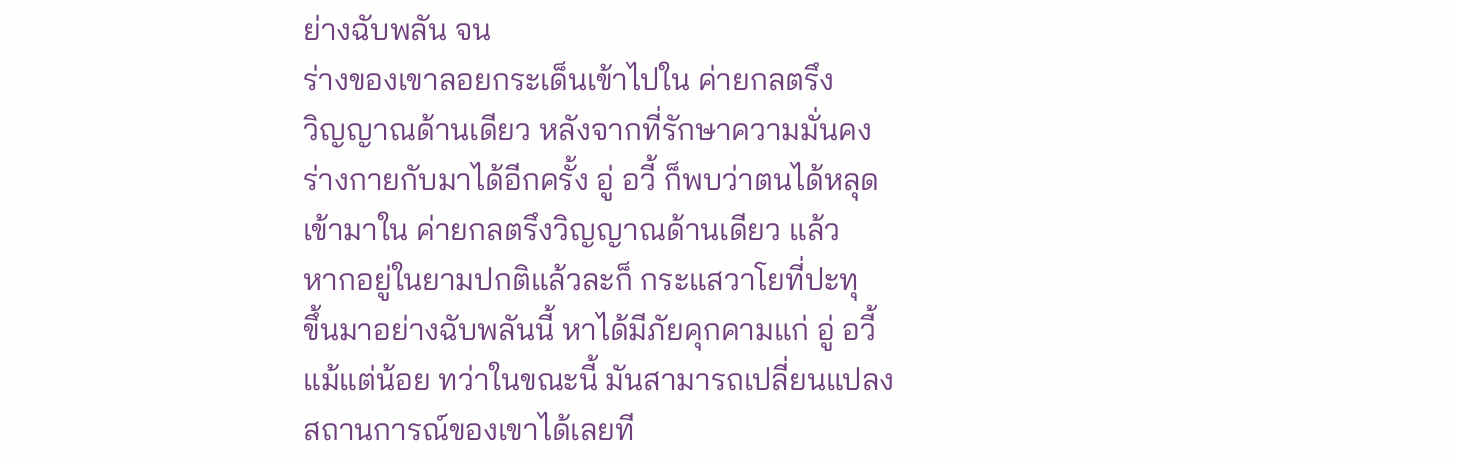ย่างฉับพลัน จน
ร่างของเขาลอยกระเด็นเข้าไปใน ค่ายกลตรึง
วิญญาณด้านเดียว หลังจากที่รักษาความมั่นคง
ร่างกายกับมาได้อีกครั้ง อู่ อวี้ ก็พบว่าตนได้หลุด
เข้ามาใน ค่ายกลตรึงวิญญาณด้านเดียว แล้ว
หากอยู่ในยามปกติแล้วละก็ กระแสวาโยที่ปะทุ
ขึ้นมาอย่างฉับพลันนี้ หาได้มีภัยคุกคามแก่ อู่ อวี้
แม้แต่น้อย ทว่าในขณะนี้ มันสามารถเปลี่ยนแปลง
สถานการณ์ของเขาได้เลยที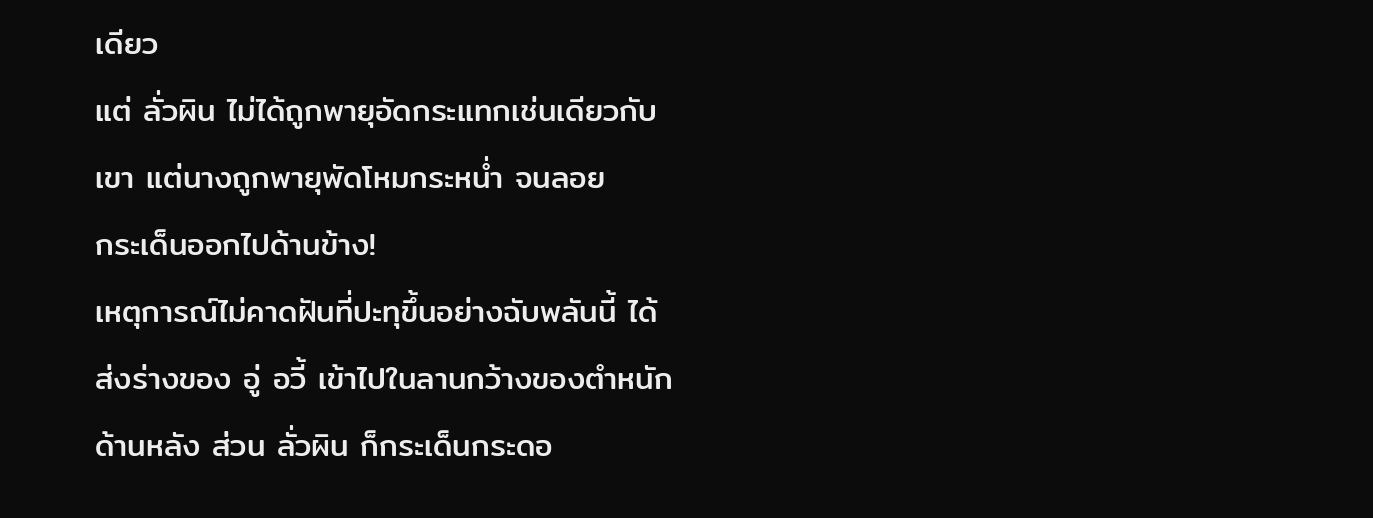เดียว
แต่ ลั่วผิน ไม่ได้ถูกพายุอัดกระแทกเช่นเดียวกับ
เขา แต่นางถูกพายุพัดโหมกระหน่ำ จนลอย
กระเด็นออกไปด้านข้าง!
เหตุการณ์ไม่คาดฝันที่ปะทุขึ้นอย่างฉับพลันนี้ ได้
ส่งร่างของ อู่ อวี้ เข้าไปในลานกว้างของตำหนัก
ด้านหลัง ส่วน ลั่วผิน ก็กระเด็นกระดอ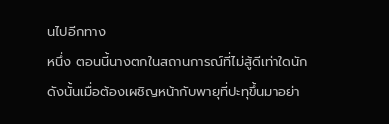นไปอีกทาง
หนึ่ง ตอนนี้นางตกในสถานการณ์ที่ไม่สู้ดีเท่าใดนัก
ดังนั้นเมื่อต้องเผชิญหน้ากับพายุที่ปะทุขึ้นมาอย่า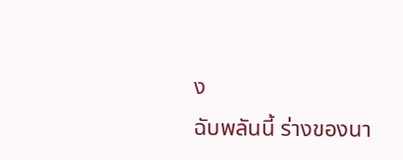ง
ฉับพลันนี้ ร่างของนา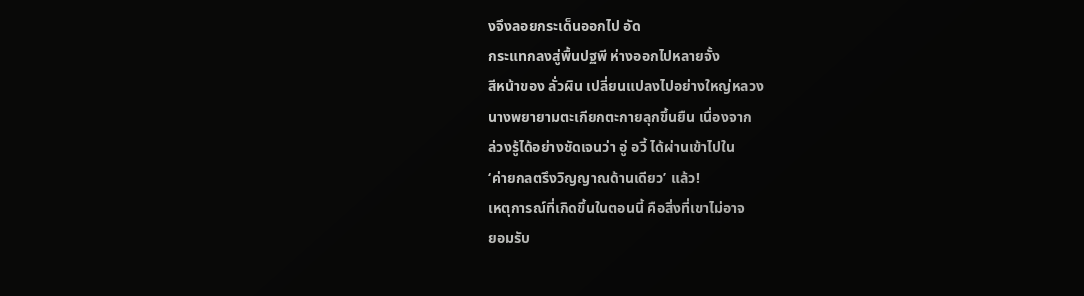งจึงลอยกระเด็นออกไป อัด
กระแทกลงสู่พื้นปฐพี ห่างออกไปหลายจั้ง
สีหน้าของ ลั่วผิน เปลี่ยนแปลงไปอย่างใหญ่หลวง
นางพยายามตะเกียกตะกายลุกขึ้นยืน เนื่องจาก
ล่วงรู้ได้อย่างชัดเจนว่า อู่ อวี้ ได้ผ่านเข้าไปใน
‘ค่ายกลตรึงวิญญาณด้านเดียว’ แล้ว!
เหตุการณ์ที่เกิดขึ้นในตอนนี้ คือสิ่งที่เขาไม่อาจ
ยอมรับ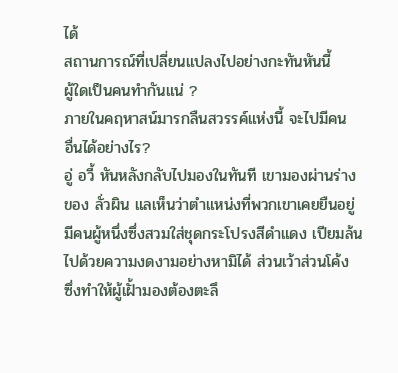ได้
สถานการณ์ที่เปลี่ยนแปลงไปอย่างกะทันหันนี้
ผู้ใดเป็นคนทำกันแน่ ?
ภายในคฤหาสน์มารกลืนสวรรค์แห่งนี้ จะไปมีคน
อื่นได้อย่างไร?
อู่ อวี้ หันหลังกลับไปมองในทันที เขามองผ่านร่าง
ของ ลั่วผิน แลเห็นว่าตำแหน่งที่พวกเขาเคยยืนอยู่
มีคนผู้หนึ่งซึ่งสวมใส่ชุดกระโปรงสีดำแดง เปียมล้น
ไปด้วยความงดงามอย่างหามิได้ ส่วนเว้าส่วนโค้ง
ซึ่งทำให้ผู้เฝั้ามองต้องตะลึ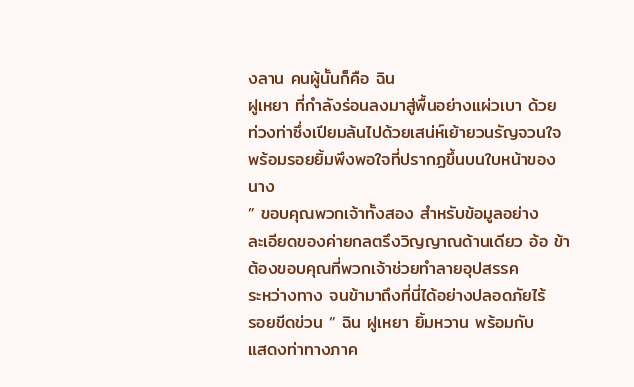งลาน คนผู้นั้นก็คือ ฉิน
ฝูเหยา ที่กำลังร่อนลงมาสู่พื้นอย่างแผ่วเบา ด้วย
ท่วงท่าซึ่งเปียมล้นไปด้วยเสน่ห์เย้ายวนรัญจวนใจ
พร้อมรอยยิ้มพึงพอใจที่ปรากฏขึ้นบนใบหน้าของ
นาง
” ขอบคุณพวกเจ้าทั้งสอง สำหรับข้อมูลอย่าง
ละเอียดของค่ายกลตรึงวิญญาณด้านเดียว อ้อ ข้า
ต้องขอบคุณที่พวกเจ้าช่วยทำลายอุปสรรค
ระหว่างทาง จนข้ามาถึงที่นี่ได้อย่างปลอดภัยไร้
รอยขีดข่วน ” ฉิน ฝูเหยา ยิ้มหวาน พร้อมกับ
แสดงท่าทางภาค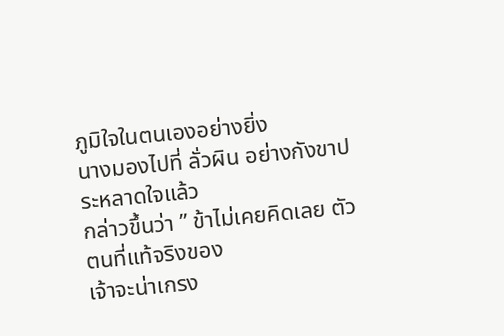ภูมิใจในตนเองอย่างยิ่ง
นางมองไปที่ ลั่วผิน อย่างกังขาประหลาดใจแล้ว
กล่าวขึ้นว่า ” ข้าไม่เคยคิดเลย ตัวตนที่แท้จริงของ
เจ้าจะน่าเกรง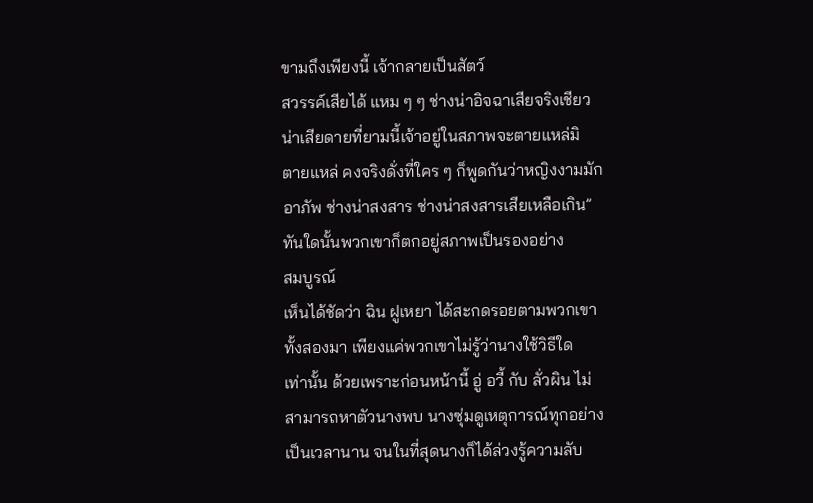ขามถึงเพียงนี้ เจ้ากลายเป็นสัตว์
สวรรค์เสียได้ แหม ๆ ๆ ช่างน่าอิจฉาเสียจริงเชียว
น่าเสียดายที่ยามนี้เจ้าอยู่ในสภาพจะตายแหล่มิ
ตายแหล่ คงจริงดั่งที่ใคร ๆ ก็พูดกันว่าหญิงงามมัก
อาภัพ ช่างน่าสงสาร ช่างน่าสงสารเสียเหลือเกิน”
ทันใดนั้นพวกเขาก็ตกอยู่สภาพเป็นรองอย่าง
สมบูรณ์
เห็นได้ชัดว่า ฉิน ฝูเหยา ได้สะกดรอยตามพวกเขา
ทั้งสองมา เพียงแค่พวกเขาไม่รู้ว่านางใช้วิธีใด
เท่านั้น ด้วยเพราะก่อนหน้านี้ อู่ อวี้ กับ ลั่วผิน ไม่
สามารถหาตัวนางพบ นางซุ่มดูเหตุการณ์ทุกอย่าง
เป็นเวลานาน จนในที่สุดนางก็ได้ล่วงรู้ความลับ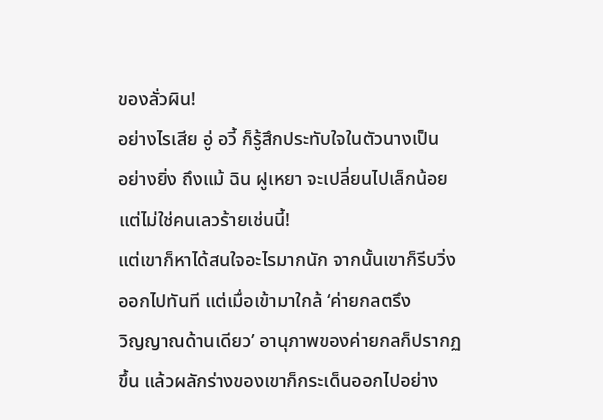ของลั่วผิน!
อย่างไรเสีย อู่ อวี้ ก็รู้สึกประทับใจในตัวนางเป็น
อย่างยิ่ง ถึงแม้ ฉิน ฝูเหยา จะเปลี่ยนไปเล็กน้อย
แต่ไม่ใช่คนเลวร้ายเช่นนี้!
แต่เขาก็หาได้สนใจอะไรมากนัก จากนั้นเขาก็รีบวิ่ง
ออกไปทันที แต่เมื่อเข้ามาใกล้ ‘ค่ายกลตรึง
วิญญาณด้านเดียว’ อานุภาพของค่ายกลก็ปรากฏ
ขึ้น แล้วผลักร่างของเขาก็กระเด็นออกไปอย่าง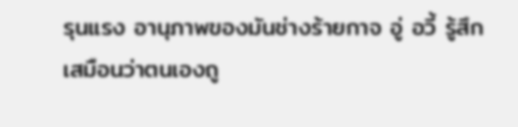รุนแรง อานุภาพของมันช่างร้ายกาจ อู่ อวี้ รู้สึก
เสมือนว่าตนเองถู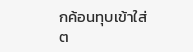กค้อนทุบเข้าใส่ต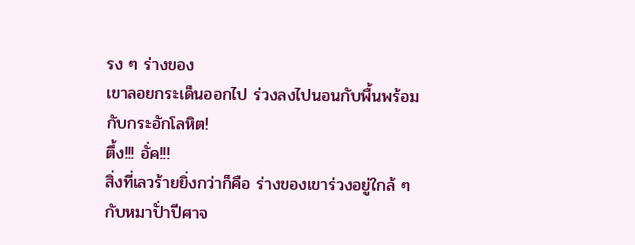รง ๆ ร่างของ
เขาลอยกระเด็นออกไป ร่วงลงไปนอนกับพื้นพร้อม
กับกระอักโลหิต!
ตึ้ง!!! อั่ค!!!
สิ่งที่เลวร้ายยิ่งกว่าก็คือ ร่างของเขาร่วงอยู่ใกล้ ๆ
กับหมาปั่าปีศาจ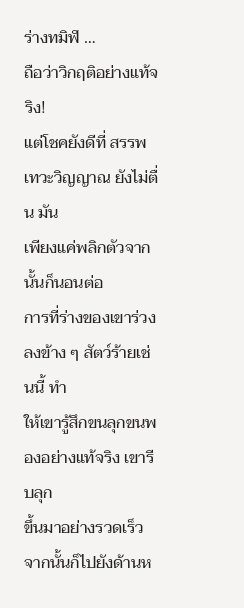ร่างทมิฬ …
ถือว่าวิกฤติอย่างแท้จริง!
แต่โชคยังดีที่ สรรพเทวะวิญญาณ ยังไม่ตื่น มัน
เพียงแค่พลิกตัวจากนั้นก็นอนต่อ
การที่ร่างของเขาร่วงลงข้าง ๆ สัตว์ร้ายเช่นนี้ ทำ
ให้เขารู้สึกขนลุกขนพองอย่างแท้จริง เขารีบลุก
ขึ้นมาอย่างรวดเร็ว จากนั้นก็ไปยังด้านห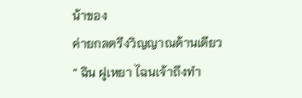น้าของ
ค่ายกลตรึงวิญญาณด้านเดียว
” ฉิน ฝูเหยา ไฉนเจ้าถึงทำ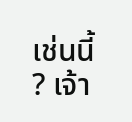เช่นนี้ ? เจ้า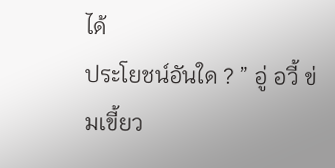ได้
ประโยชน์อันใด ? ” อู่ อวี้ ข่มเขี้ยว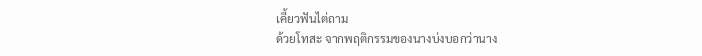เคี้ยวฟันไต่ถาม
ด้วยโทสะ จากพฤติกรรมของนางบ่งบอกว่านาง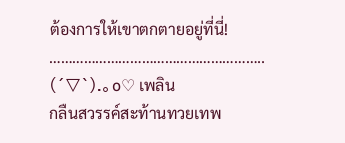ต้องการให้เขาตกตายอยู่ที่นี่!
………………………………………………..
(´▽`).。o♡ เพลิน
กลืนสวรรค์สะท้านทวยเทพ